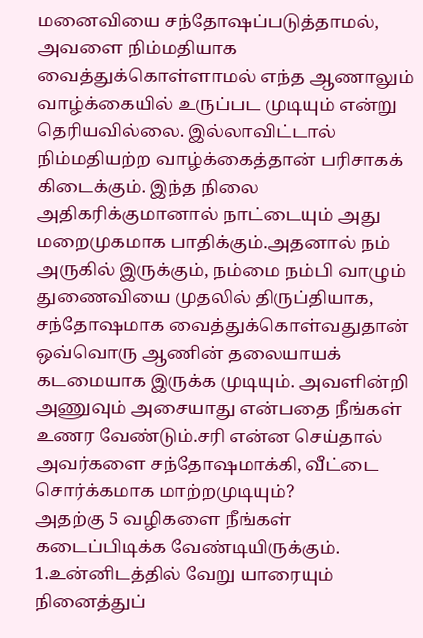மனைவியை சந்தோஷப்படுத்தாமல், அவளை நிம்மதியாக வைத்துக்கொள்ளாமல் எந்த ஆணாலும் வாழ்க்கையில் உருப்பட முடியும் என்று தெரியவில்லை. இல்லாவிட்டால் நிம்மதியற்ற வாழ்க்கைத்தான் பரிசாகக் கிடைக்கும். இந்த நிலை அதிகரிக்குமானால் நாட்டையும் அது மறைமுகமாக பாதிக்கும்.அதனால் நம் அருகில் இருக்கும், நம்மை நம்பி வாழும் துணைவியை முதலில் திருப்தியாக, சந்தோஷமாக வைத்துக்கொள்வதுதான் ஒவ்வொரு ஆணின் தலையாயக் கடமையாக இருக்க முடியும். அவளின்றி அணுவும் அசையாது என்பதை நீங்கள் உணர வேண்டும்.சரி என்ன செய்தால் அவர்களை சந்தோஷமாக்கி, வீட்டை சொர்க்கமாக மாற்றமுடியும்?
அதற்கு 5 வழிகளை நீங்கள் கடைப்பிடிக்க வேண்டியிருக்கும்.
1.உன்னிடத்தில் வேறு யாரையும் நினைத்துப்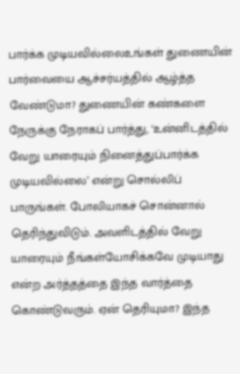பார்க்க முடியவில்லைஉங்கள் துணையின் பார்வையை ஆச்சர்யத்தில் ஆழ்த்த வேண்டுமா? துணையின் கண்களை நேருக்கு நேராகப் பார்த்து, ‘உன்னிடத்தில் வேறு யாரையும் நினைத்துப்பார்க்க முடியவில்லை’ என்று சொல்லிப் பாருங்கள். போலியாகச் சொன்னால் தெரிந்துவிடும். அவளிடத்தில் வேறு யாரையும் நீங்கள்யோசிக்கவே முடியாது என்ற அர்த்தத்தை இந்த வார்த்தை கொண்டுவரும். ஏன் தெரியுமா? இந்த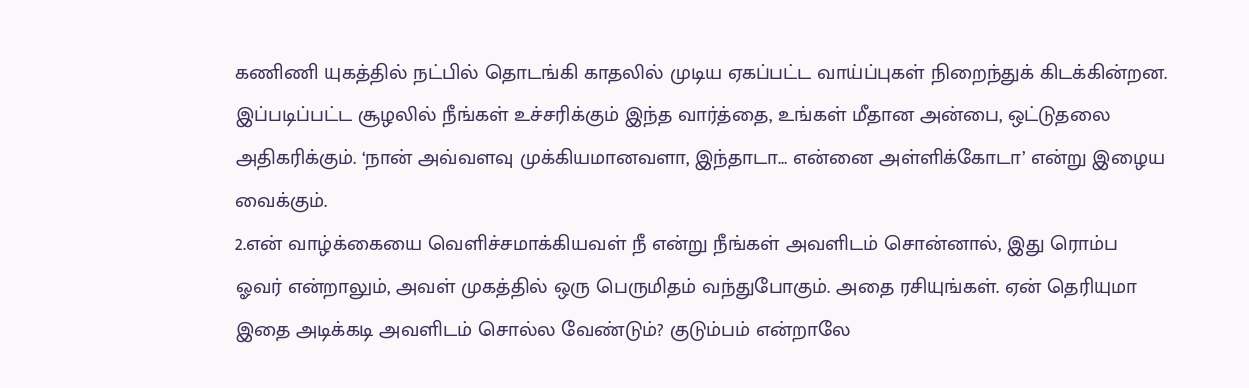கணிணி யுகத்தில் நட்பில் தொடங்கி காதலில் முடிய ஏகப்பட்ட வாய்ப்புகள் நிறைந்துக் கிடக்கின்றன. இப்படிப்பட்ட சூழலில் நீங்கள் உச்சரிக்கும் இந்த வார்த்தை, உங்கள் மீதான அன்பை, ஒட்டுதலை அதிகரிக்கும். ‘நான் அவ்வளவு முக்கியமானவளா, இந்தாடா… என்னை அள்ளிக்கோடா’ என்று இழைய வைக்கும்.
2.என் வாழ்க்கையை வெளிச்சமாக்கியவள் நீ என்று நீங்கள் அவளிடம் சொன்னால், இது ரொம்ப ஓவர் என்றாலும், அவள் முகத்தில் ஒரு பெருமிதம் வந்துபோகும். அதை ரசியுங்கள். ஏன் தெரியுமா இதை அடிக்கடி அவளிடம் சொல்ல வேண்டும்? குடும்பம் என்றாலே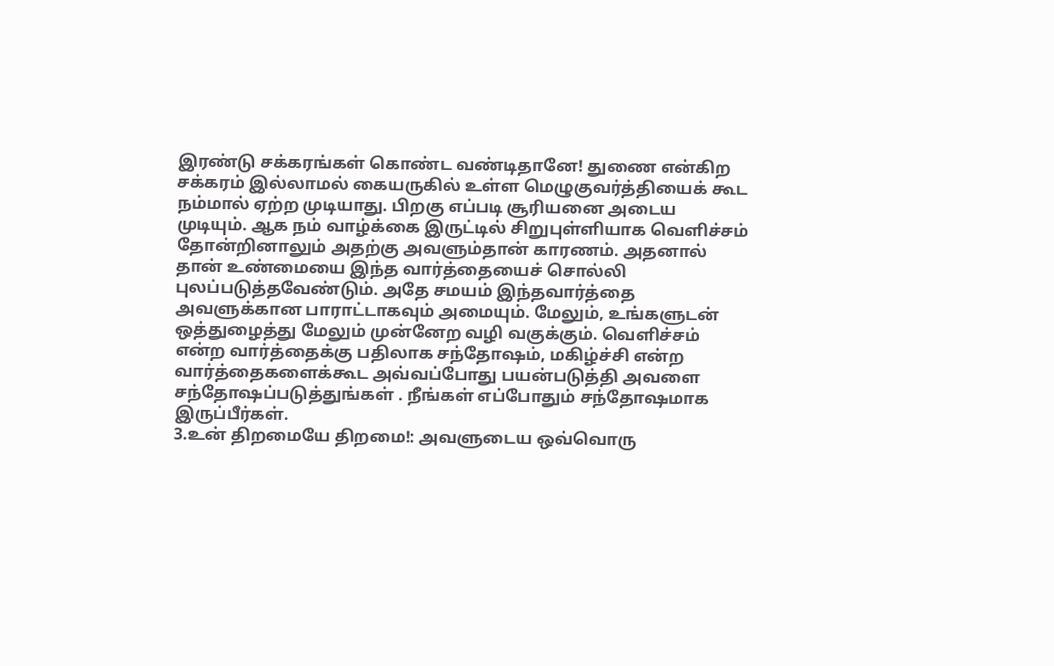இரண்டு சக்கரங்கள் கொண்ட வண்டிதானே! துணை என்கிற சக்கரம் இல்லாமல் கையருகில் உள்ள மெழுகுவர்த்தியைக் கூட நம்மால் ஏற்ற முடியாது. பிறகு எப்படி சூரியனை அடைய முடியும். ஆக நம் வாழ்க்கை இருட்டில் சிறுபுள்ளியாக வெளிச்சம் தோன்றினாலும் அதற்கு அவளும்தான் காரணம். அதனால் தான் உண்மையை இந்த வார்த்தையைச் சொல்லி புலப்படுத்தவேண்டும். அதே சமயம் இந்தவார்த்தை அவளுக்கான பாராட்டாகவும் அமையும். மேலும், உங்களுடன் ஒத்துழைத்து மேலும் முன்னேற வழி வகுக்கும். வெளிச்சம் என்ற வார்த்தைக்கு பதிலாக சந்தோஷம், மகிழ்ச்சி என்ற வார்த்தைகளைக்கூட அவ்வப்போது பயன்படுத்தி அவளை சந்தோஷப்படுத்துங்கள் . நீங்கள் எப்போதும் சந்தோஷமாக இருப்பீர்கள்.
3.உன் திறமையே திறமை!: அவளுடைய ஒவ்வொரு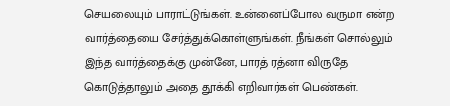செயலையும் பாராட்டுங்கள். உன்னைப்போல வருமா என்ற வார்த்தையை சேர்த்துக்கொள்ளுங்கள். நீங்கள் சொல்லும் இந்த வார்த்தைக்கு முன்னே, பாரத் ரத்னா விருதே கொடுத்தாலும் அதை தூக்கி எறிவார்கள் பெண்கள்.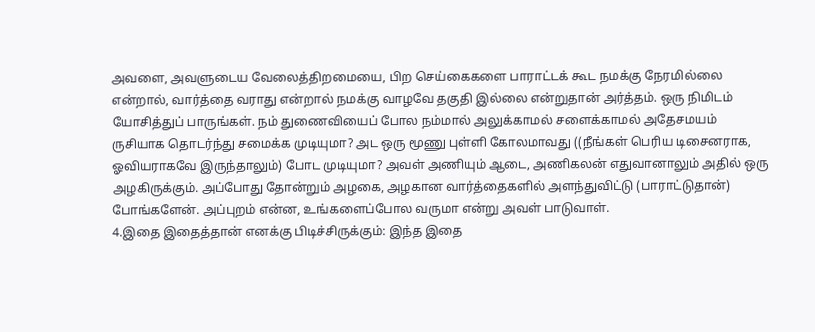அவளை, அவளுடைய வேலைத்திறமையை, பிற செய்கைகளை பாராட்டக் கூட நமக்கு நேரமில்லை என்றால், வார்த்தை வராது என்றால் நமக்கு வாழவே தகுதி இல்லை என்றுதான் அர்த்தம். ஒரு நிமிடம் யோசித்துப் பாருங்கள். நம் துணைவியைப் போல நம்மால் அலுக்காமல் சளைக்காமல் அதேசமயம் ருசியாக தொடர்ந்து சமைக்க முடியுமா? அட ஒரு மூணு புள்ளி கோலமாவது ((நீங்கள் பெரிய டிசைனராக, ஓவியராகவே இருந்தாலும்) போட முடியுமா? அவள் அணியும் ஆடை, அணிகலன் எதுவானாலும் அதில் ஒரு அழகிருக்கும். அப்போது தோன்றும் அழகை, அழகான வார்த்தைகளில் அளந்துவிட்டு (பாராட்டுதான்) போங்களேன். அப்புறம் என்ன, உங்களைப்போல வருமா என்று அவள் பாடுவாள்.
4.இதை இதைத்தான் எனக்கு பிடிச்சிருக்கும்: இந்த இதை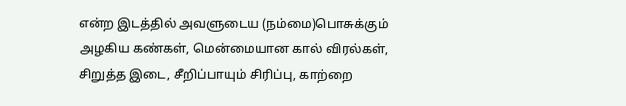என்ற இடத்தில் அவளுடைய (நம்மை)பொசுக்கும் அழகிய கண்கள், மென்மையான கால் விரல்கள், சிறுத்த இடை, சீறிப்பாயும் சிரிப்பு, காற்றை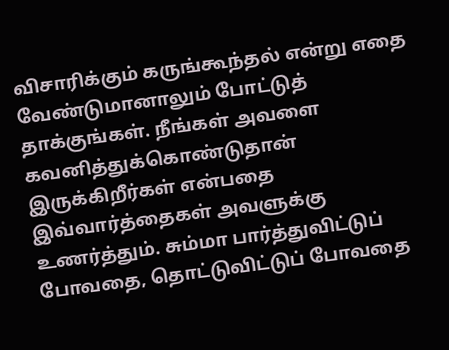விசாரிக்கும் கருங்கூந்தல் என்று எதை வேண்டுமானாலும் போட்டுத் தாக்குங்கள். நீங்கள் அவளை கவனித்துக்கொண்டுதான் இருக்கிறீர்கள் என்பதை இவ்வார்த்தைகள் அவளுக்கு உணர்த்தும். சும்மா பார்த்துவிட்டுப் போவதை, தொட்டுவிட்டுப் போவதை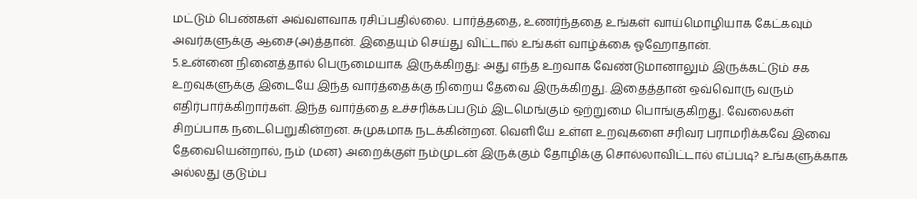மட்டும் பெண்கள் அவ்வளவாக ரசிப்பதில்லை. பார்த்ததை, உணர்ந்ததை உங்கள் வாய்மொழியாக கேட்கவும் அவர்களுக்கு ஆசை(அ)த்தான். இதையும் செய்து விட்டால் உங்கள் வாழ்க்கை ஓஹோதான்.
5.உன்னை நினைத்தால் பெருமையாக இருக்கிறது: அது எந்த உறவாக வேண்டுமானாலும் இருக்கட்டும் சக உறவுகளுக்கு இடையே இந்த வார்த்தைக்கு நிறைய தேவை இருக்கிறது. இதைத்தான் ஒவ்வொரு வரும் எதிர்பார்க்கிறார்கள். இந்த வார்த்தை உச்சரிக்கப்படும் இடமெங்கும் ஒற்றுமை பொங்குகிறது. வேலைகள் சிறப்பாக நடைபெறுகின்றன. சுமுகமாக நடக்கின்றன. வெளியே உள்ள உறவுகளை சரிவர பராமரிக்கவே இவை தேவையென்றால், நம் (மன) அறைக்குள் நம்முடன் இருக்கும் தோழிக்கு சொல்லாவிட்டால் எப்படி? உங்களுக்காக அல்லது குடும்ப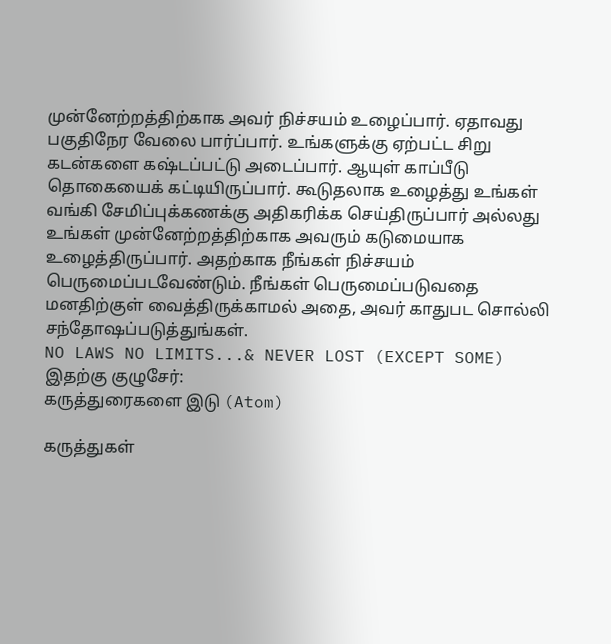முன்னேற்றத்திற்காக அவர் நிச்சயம் உழைப்பார். ஏதாவது பகுதிநேர வேலை பார்ப்பார். உங்களுக்கு ஏற்பட்ட சிறு கடன்களை கஷ்டப்பட்டு அடைப்பார். ஆயுள் காப்பீடு தொகையைக் கட்டியிருப்பார். கூடுதலாக உழைத்து உங்கள் வங்கி சேமிப்புக்கணக்கு அதிகரிக்க செய்திருப்பார் அல்லது உங்கள் முன்னேற்றத்திற்காக அவரும் கடுமையாக உழைத்திருப்பார். அதற்காக நீங்கள் நிச்சயம் பெருமைப்படவேண்டும். நீங்கள் பெருமைப்படுவதை மனதிற்குள் வைத்திருக்காமல் அதை, அவர் காதுபட சொல்லி சந்தோஷப்படுத்துங்கள்.
NO LAWS NO LIMITS...& NEVER LOST (EXCEPT SOME)
இதற்கு குழுசேர்:
கருத்துரைகளை இடு (Atom)

கருத்துகள்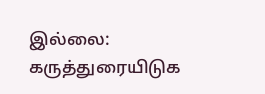இல்லை:
கருத்துரையிடுக